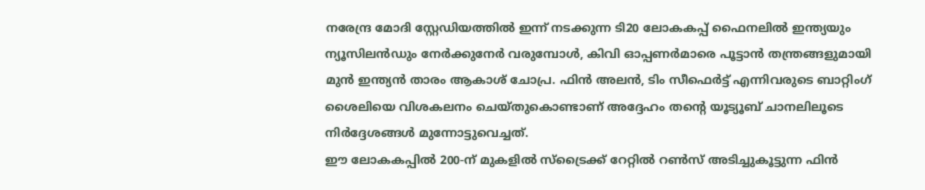നരേന്ദ്ര മോദി സ്റ്റേഡിയത്തിൽ ഇന്ന് നടക്കുന്ന ടി20 ലോകകപ്പ് ഫൈനലിൽ ഇന്ത്യയും ന്യൂസിലൻഡും നേർക്കുനേർ വരുമ്പോൾ, കിവി ഓപ്പണർമാരെ പൂട്ടാൻ തന്ത്രങ്ങളുമായി മുൻ ഇന്ത്യൻ താരം ആകാശ് ചോപ്ര. ഫിൻ അലൻ, ടിം സീഫെർട്ട് എന്നിവരുടെ ബാറ്റിംഗ് ശൈലിയെ വിശകലനം ചെയ്തുകൊണ്ടാണ് അദ്ദേഹം തന്റെ യൂട്യൂബ് ചാനലിലൂടെ നിർദ്ദേശങ്ങൾ മുന്നോട്ടുവെച്ചത്.
ഈ ലോകകപ്പിൽ 200-ന് മുകളിൽ സ്ട്രൈക്ക് റേറ്റിൽ റൺസ് അടിച്ചുകൂട്ടുന്ന ഫിൻ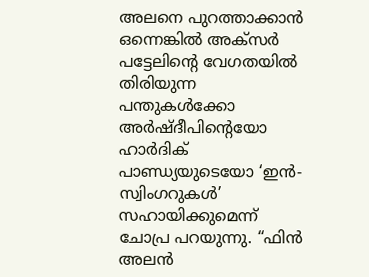അലനെ പുറത്താക്കാൻ ഒന്നെങ്കിൽ അക്സർ പട്ടേലിന്റെ വേഗതയിൽ തിരിയുന്ന പന്തുകൾക്കോ അർഷ്ദീപിന്റെയോ ഹാർദിക് പാണ്ഡ്യയുടെയോ ‘ഇൻ-സ്വിംഗറുകൾ’ സഹായിക്കുമെന്ന് ചോപ്ര പറയുന്നു. “ഫിൻ അലൻ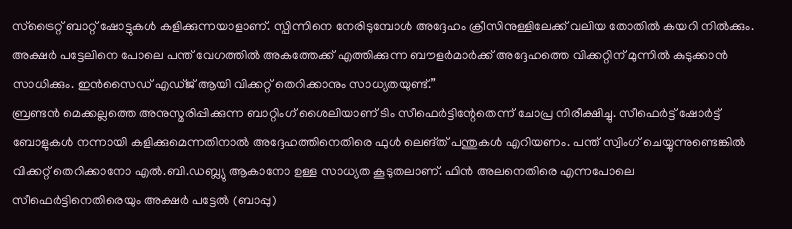സ്ട്രൈറ്റ് ബാറ്റ് ഷോട്ടുകൾ കളിക്കുന്നയാളാണ്. സ്പിന്നിനെ നേരിടുമ്പോൾ അദ്ദേഹം ക്രീസിനുള്ളിലേക്ക് വലിയ തോതിൽ കയറി നിൽക്കും. അക്ഷർ പട്ടേലിനെ പോലെ പന്ത് വേഗത്തിൽ അകത്തേക്ക് എത്തിക്കുന്ന ബൗളർമാർക്ക് അദ്ദേഹത്തെ വിക്കറ്റിന് മുന്നിൽ കുടുക്കാൻ സാധിക്കും. ഇൻസൈഡ് എഡ്ജ് ആയി വിക്കറ്റ് തെറിക്കാനും സാധ്യതയുണ്ട്.”
ബ്രണ്ടൻ മെക്കല്ലത്തെ അനുസ്മരിപ്പിക്കുന്ന ബാറ്റിംഗ് ശൈലിയാണ് ടിം സീഫെർട്ടിന്റേതെന്ന് ചോപ്ര നിരീക്ഷിച്ചു. സീഫെർട്ട് ഷോർട്ട് ബോളുകൾ നന്നായി കളിക്കുമെന്നതിനാൽ അദ്ദേഹത്തിനെതിരെ ഫുൾ ലെങ്ത് പന്തുകൾ എറിയണം. പന്ത് സ്വിംഗ് ചെയ്യുന്നുണ്ടെങ്കിൽ വിക്കറ്റ് തെറിക്കാനോ എൽ.ബി.ഡബ്ല്യു ആകാനോ ഉള്ള സാധ്യത കൂടുതലാണ്. ഫിൻ അലനെതിരെ എന്നപോലെ സീഫെർട്ടിനെതിരെയും അക്ഷർ പട്ടേൽ (ബാപ്പു)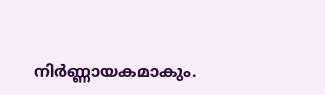നിർണ്ണായകമാകും.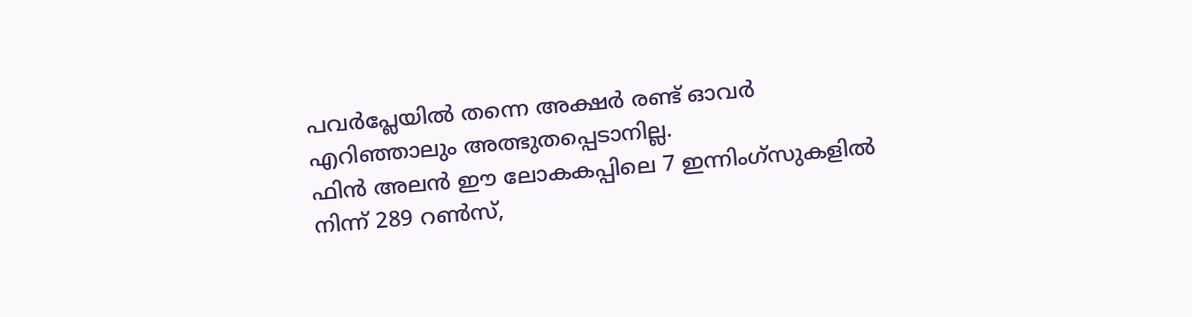പവർപ്ലേയിൽ തന്നെ അക്ഷർ രണ്ട് ഓവർ എറിഞ്ഞാലും അത്ഭുതപ്പെടാനില്ല.
ഫിൻ അലൻ ഈ ലോകകപ്പിലെ 7 ഇന്നിംഗ്സുകളിൽ നിന്ന് 289 റൺസ്,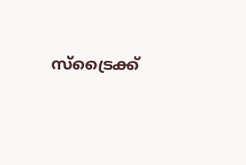സ്ട്രൈക്ക്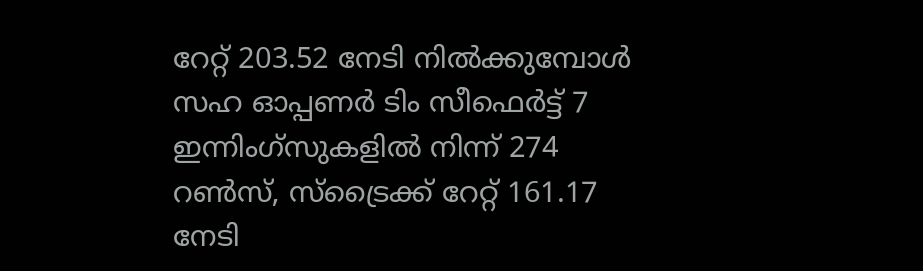റേറ്റ് 203.52 നേടി നിൽക്കുമ്പോൾ സഹ ഓപ്പണർ ടിം സീഫെർട്ട് 7 ഇന്നിംഗ്സുകളിൽ നിന്ന് 274 റൺസ്, സ്ട്രൈക്ക് റേറ്റ് 161.17 നേടി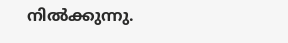നിൽക്കുന്നു.